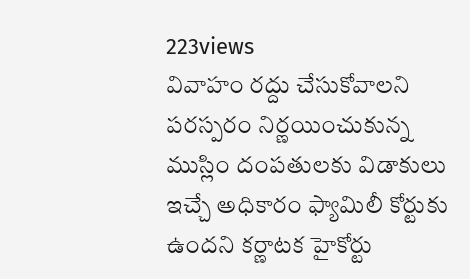223views
వివాహం రద్దు చేసుకోవాలని పరస్పరం నిర్ణయించుకున్న ముస్లిం దంపతులకు విడాకులు ఇచ్చే అధికారం ఫ్యామిలీ కోర్టుకు ఉందని కర్ణాటక హైకోర్టు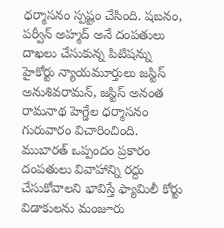ధర్మాసనం స్పష్టం చేసింది. షబనం, పర్వీన్ అహ్మద్ అనే దంపతులు దాఖలు చేసుకున్న పిటిషన్ను హైకోర్టు న్యాయమూర్తులు జస్టిస్ అనుశివరామన్, జస్టిస్ అనంత రామనాథ హెగ్డేల ధర్మాసనం గురువారం విచారించింది. ముబారత్ ఒప్పందం ప్రకారం దంపతులు వివాహాన్ని రద్దు చేసుకోవాలని భావిస్తే ఫ్యామిలీ కోర్టు విడాకులను మంజూరు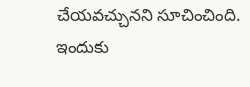చేయవచ్చునని సూచించింది. ఇందుకు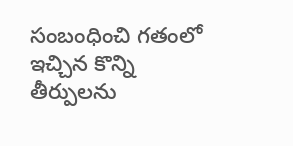సంబంధించి గతంలో ఇచ్చిన కొన్ని తీర్పులను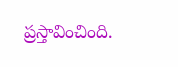ప్రస్తావించింది.